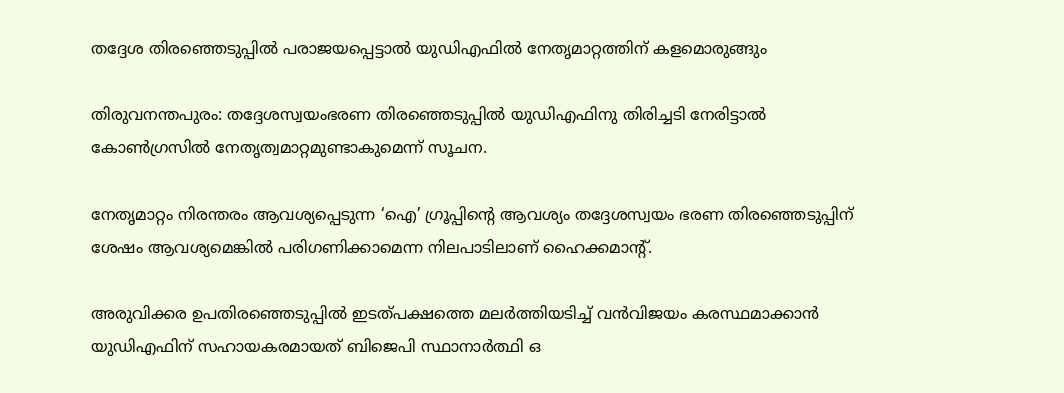തദ്ദേശ തിരഞ്ഞെടുപ്പില്‍ പരാജയപ്പെട്ടാല്‍ യുഡിഎഫില്‍ നേതൃമാറ്റത്തിന് കളമൊരുങ്ങും

തിരുവനന്തപുരം: തദ്ദേശസ്വയംഭരണ തിരഞ്ഞെടുപ്പില്‍ യുഡിഎഫിനു തിരിച്ചടി നേരിട്ടാല്‍ കോണ്‍ഗ്രസില്‍ നേതൃത്വമാറ്റമുണ്ടാകുമെന്ന് സൂചന.

നേതൃമാറ്റം നിരന്തരം ആവശ്യപ്പെടുന്ന ‘ഐ’ ഗ്രൂപ്പിന്റെ ആവശ്യം തദ്ദേശസ്വയം ഭരണ തിരഞ്ഞെടുപ്പിന് ശേഷം ആവശ്യമെങ്കില്‍ പരിഗണിക്കാമെന്ന നിലപാടിലാണ് ഹൈക്കമാന്റ്.

അരുവിക്കര ഉപതിരഞ്ഞെടുപ്പില്‍ ഇടത്പക്ഷത്തെ മലര്‍ത്തിയടിച്ച് വന്‍വിജയം കരസ്ഥമാക്കാന്‍ യുഡിഎഫിന് സഹായകരമായത് ബിജെപി സ്ഥാനാര്‍ത്ഥി ഒ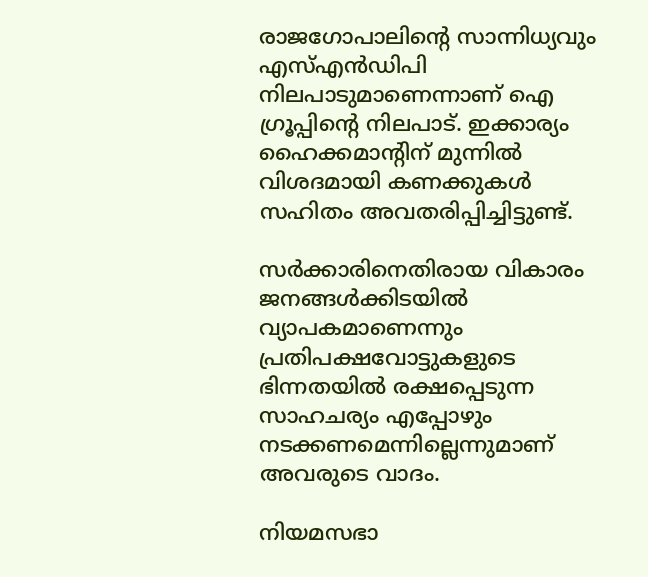രാജഗോപാലിന്റെ സാന്നിധ്യവും എസ്എന്‍ഡിപി നിലപാടുമാണെന്നാണ് ഐ ഗ്രൂപ്പിന്റെ നിലപാട്. ഇക്കാര്യം ഹൈക്കമാന്റിന് മുന്നില്‍ വിശദമായി കണക്കുകള്‍ സഹിതം അവതരിപ്പിച്ചിട്ടുണ്ട്.

സര്‍ക്കാരിനെതിരായ വികാരം ജനങ്ങള്‍ക്കിടയില്‍ വ്യാപകമാണെന്നും പ്രതിപക്ഷവോട്ടുകളുടെ ഭിന്നതയില്‍ രക്ഷപ്പെടുന്ന സാഹചര്യം എപ്പോഴും നടക്കണമെന്നില്ലെന്നുമാണ് അവരുടെ വാദം.

നിയമസഭാ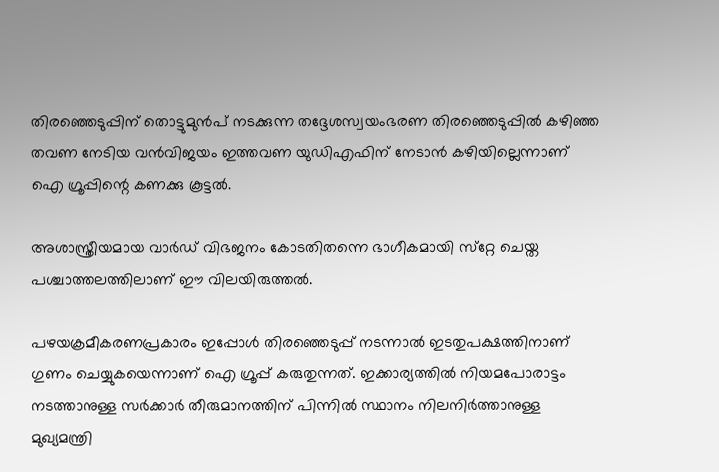തിരഞ്ഞെടുപ്പിന് തൊട്ടുമുന്‍പ് നടക്കുന്ന തദ്ദേശസ്വയംഭരണ തിരഞ്ഞെടുപ്പില്‍ കഴിഞ്ഞ തവണ നേടിയ വന്‍വിജയം ഇത്തവണ യുഡിഎഫിന് നേടാന്‍ കഴിയില്ലെന്നാണ് ഐ ഗ്രൂപ്പിന്റെ കണക്കു കൂട്ടല്‍.

അശാസ്ത്രീയമായ വാര്‍ഡ് വിഭജനം കോടതിതന്നെ ഭാഗീകമായി സ്‌റ്റേ ചെയ്ത പശ്ചാത്തലത്തിലാണ് ഈ വിലയിരുത്തല്‍.

പഴയക്രമീകരണപ്രകാരം ഇപ്പോള്‍ തിരഞ്ഞെടുപ്പ് നടന്നാല്‍ ഇടതുപക്ഷത്തിനാണ് ഗുണം ചെയ്യുകയെന്നാണ് ഐ ഗ്രൂപ്പ് കരുതുന്നത്. ഇക്കാര്യത്തില്‍ നിയമപോരാട്ടം നടത്താനുള്ള സര്‍ക്കാര്‍ തീരുമാനത്തിന് പിന്നില്‍ സ്ഥാനം നിലനിര്‍ത്താനുള്ള മുഖ്യമന്ത്രി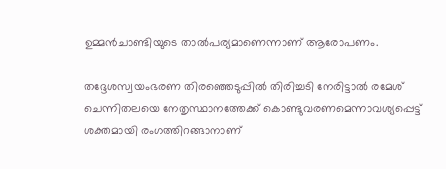ഉമ്മന്‍ചാണ്ടിയുടെ താല്‍പര്യമാണെന്നാണ് ആരോപണം.

തദ്ദേശസ്വയംഭരണ തിരഞ്ഞെടുപ്പില്‍ തിരിച്ചടി നേരിട്ടാല്‍ രമേശ് ചെന്നിതലയെ നേതൃസ്ഥാനത്തേക്ക് കൊണ്ടുവരണമെന്നാവശ്യപ്പെട്ട് ശക്തമായി രംഗത്തിറങ്ങാനാണ്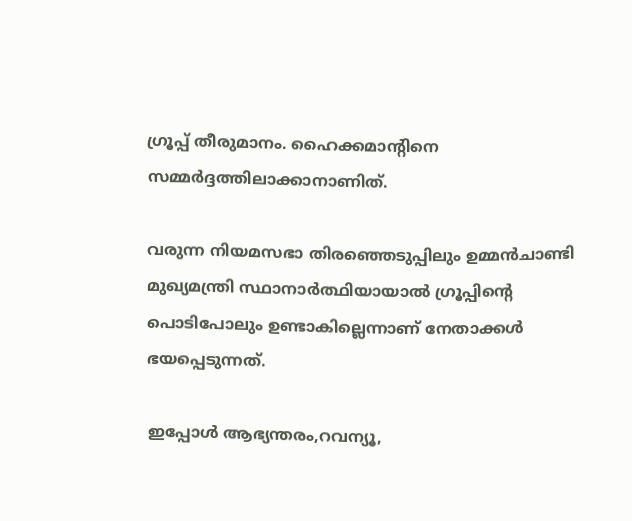ഗ്രൂപ്പ് തീരുമാനം. ഹൈക്കമാന്റിനെ സമ്മര്‍ദ്ദത്തിലാക്കാനാണിത്.

വരുന്ന നിയമസഭാ തിരഞ്ഞെടുപ്പിലും ഉമ്മന്‍ചാണ്ടി മുഖ്യമന്ത്രി സ്ഥാനാര്‍ത്ഥിയായാല്‍ ഗ്രൂപ്പിന്റെ പൊടിപോലും ഉണ്ടാകില്ലെന്നാണ് നേതാക്കള്‍ ഭയപ്പെടുന്നത്.

ഇപ്പോള്‍ ആഭ്യന്തരം,റവന്യൂ,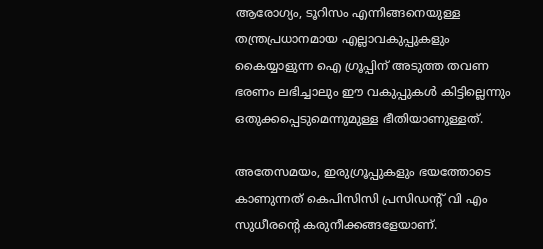ആരോഗ്യം, ടൂറിസം എന്നിങ്ങനെയുള്ള തന്ത്രപ്രധാനമായ എല്ലാവകുപ്പുകളും കൈയ്യാളുന്ന ഐ ഗ്രൂപ്പിന് അടുത്ത തവണ ഭരണം ലഭിച്ചാലും ഈ വകുപ്പുകള്‍ കിട്ടില്ലെന്നും ഒതുക്കപ്പെടുമെന്നുമുള്ള ഭീതിയാണുള്ളത്.

അതേസമയം, ഇരുഗ്രൂപ്പുകളും ഭയത്തോടെ കാണുന്നത് കെപിസിസി പ്രസിഡന്റ് വി എം സുധീരന്റെ കരുനീക്കങ്ങളേയാണ്.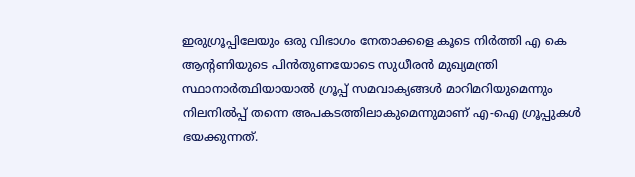ഇരുഗ്രൂപ്പിലേയും ഒരു വിഭാഗം നേതാക്കളെ കൂടെ നിര്‍ത്തി എ കെ ആന്റണിയുടെ പിന്‍തുണയോടെ സുധീരന്‍ മുഖ്യമന്ത്രി സ്ഥാനാര്‍ത്ഥിയായാല്‍ ഗ്രൂപ്പ് സമവാക്യങ്ങള്‍ മാറിമറിയുമെന്നും നിലനില്‍പ്പ് തന്നെ അപകടത്തിലാകുമെന്നുമാണ് എ-ഐ ഗ്രൂപ്പുകള്‍ ഭയക്കുന്നത്.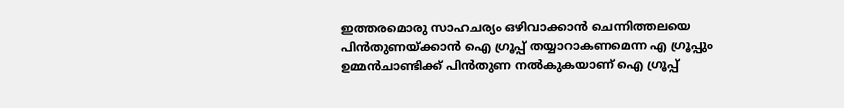ഇത്തരമൊരു സാഹചര്യം ഒഴിവാക്കാന്‍ ചെന്നിത്തലയെ പിന്‍തുണയ്ക്കാന്‍ ഐ ഗ്രൂപ്പ് തയ്യാറാകണമെന്ന എ ഗ്രൂപ്പും ഉമ്മന്‍ചാണ്ടിക്ക് പിന്‍തുണ നല്‍കുകയാണ് ഐ ഗ്രൂപ്പ്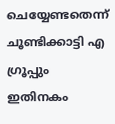ചെയ്യേണ്ടതെന്ന് ചൂണ്ടിക്കാട്ടി എ ഗ്രൂപ്പും ഇതിനകം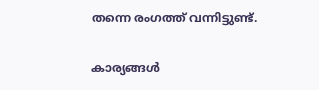തന്നെ രംഗത്ത് വന്നിട്ടുണ്ട്.

കാര്യങ്ങള്‍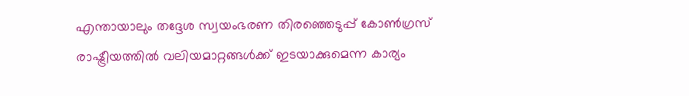എന്തായാലും തദ്ദേശ സ്വയംഭരണ തിരഞ്ഞെടുപ്പ് കോണ്‍ഗ്രസ് രാഷ്ട്രീയത്തില്‍ വലിയമാറ്റങ്ങള്‍ക്ക് ഇടയാക്കുമെന്ന കാര്യം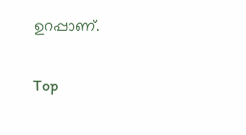ഉറപ്പാണ്.

Top